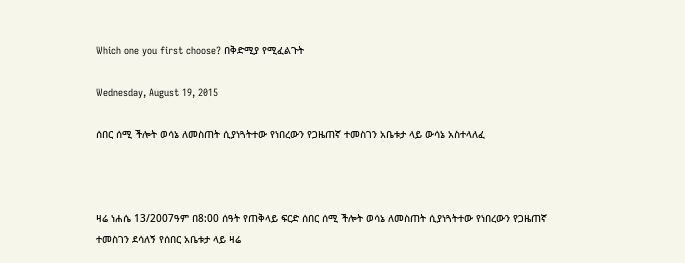Which one you first choose? በቅድሚያ የሚፈልጉት

Wednesday, August 19, 2015

ሰበር ሰሚ ችሎት ወሳኔ ለመስጠት ሲያነጓትተው የነበረውን የጋዜጠኛ ተመስገን አቤቱታ ላይ ውሳኔ አስተላለፈ



ዛሬ ነሐሴ 13/2007ዓም በ8:00 ሰዓት የጠቅላይ ፍርድ ሰበር ሰሚ ችሎት ወሳኔ ለመስጠት ሲያነጓትተው የነበረውን የጋዜጠኛ ተመስገን ደሳለኝ የሰበር አቤቱታ ላይ ዛሬ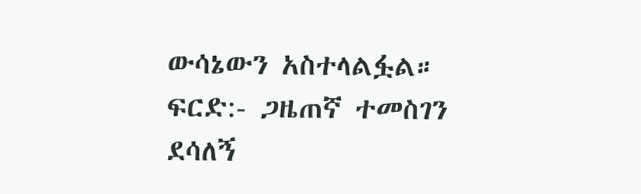ውሳኔውን አስተላልፏል። ፍርድ:- ጋዜጠኛ ተመስገን ደሳለኝ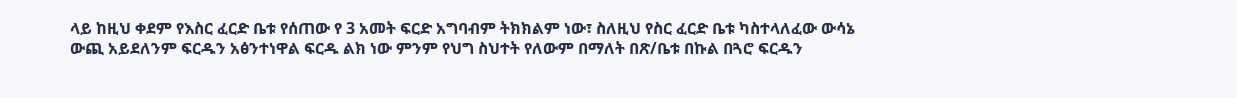ላይ ከዚህ ቀደም የእስር ፈርድ ቤቱ የሰጠው የ 3 አመት ፍርድ አግባብም ትክክልም ነው፣ ስለዚህ የስር ፈርድ ቤቱ ካስተላለፈው ውሳኔ ውጪ አይደለንም ፍርዱን አፅንተነዋል ፍርዱ ልክ ነው ምንም የህግ ስህተት የለውም በማለት በጽ/ቤቱ በኩል በጓሮ ፍርዱን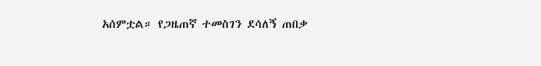አሰምቷል። የጋዜጠኛ ተመስገን ደሳለኝ ጠበቃ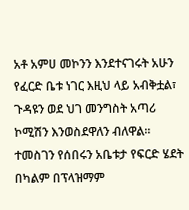አቶ አምሀ መኮንን እንደተናገሩት አሁን የፈርድ ቤቱ ነገር እዚህ ላይ አብቅቷል፣ ጉዳዩን ወደ ህገ መንግስት አጣሪ ኮሚሽን እንወስደዋለን ብለዋል። ተመስገን የሰበሩን አቤቱታ የፍርድ ሄደት በካልም በፕላዝማም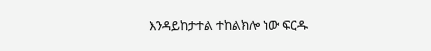እንዳይከታተል ተከልክሎ ነው ፍርዱ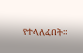የተላለፈበት።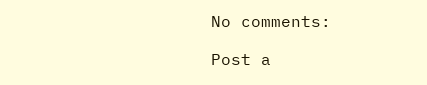No comments:

Post a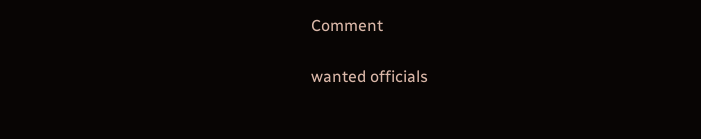Comment

wanted officials